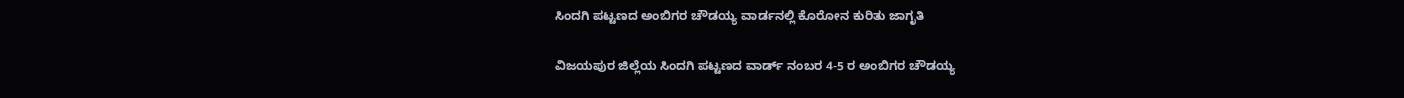ಸಿಂದಗಿ ಪಟ್ಟಣದ ಅಂಬಿಗರ ಚೌಡಯ್ಯ ವಾರ್ಡನಲ್ಲಿ ಕೊರೋನ ಕುರಿತು ಜಾಗೃತಿ

ವಿಜಯಪುರ ಜಿಲ್ಲೆಯ ಸಿಂದಗಿ ಪಟ್ಟಣದ ವಾರ್ಡ್ ನಂಬರ 4-5 ರ ಅಂಬಿಗರ ಚೌಡಯ್ಯ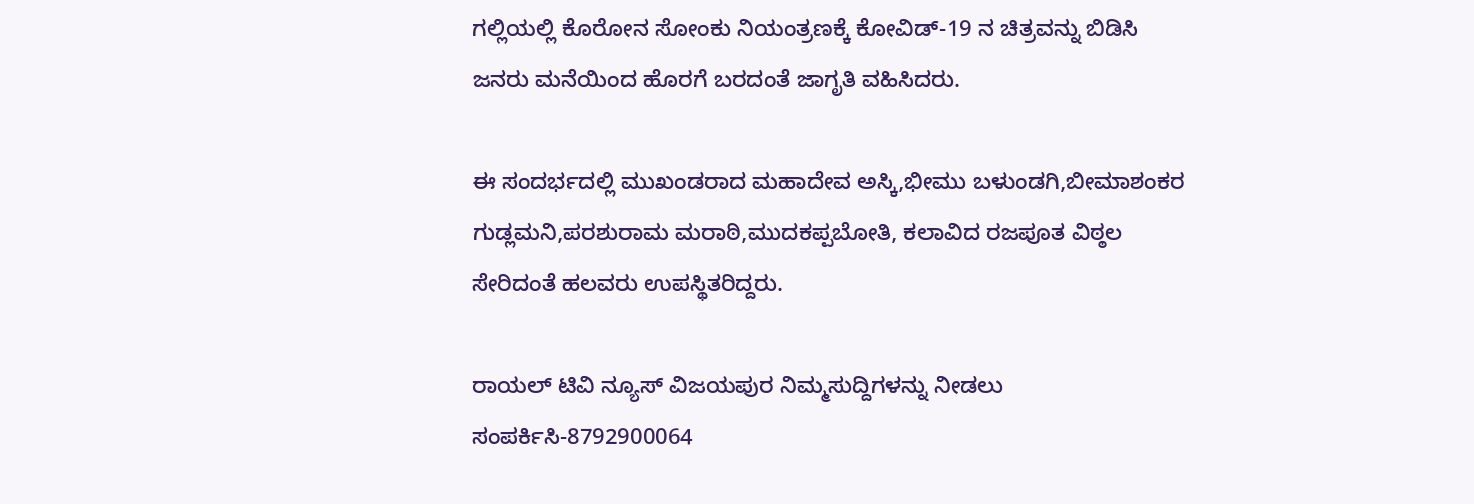ಗಲ್ಲಿಯಲ್ಲಿ ಕೊರೋನ ಸೋಂಕು ನಿಯಂತ್ರಣಕ್ಕೆ ಕೋವಿಡ್-19 ನ ಚಿತ್ರವನ್ನು ಬಿಡಿಸಿ ಜನರು ಮನೆಯಿಂದ ಹೊರಗೆ ಬರದಂತೆ ಜಾಗೃತಿ ವಹಿಸಿದರು.

ಈ ಸಂದರ್ಭದಲ್ಲಿ ಮುಖಂಡರಾದ ಮಹಾದೇವ ಅಸ್ಕಿ,ಭೀಮು ಬಳುಂಡಗಿ,ಬೀಮಾಶಂಕರ ಗುಡ್ಲಮನಿ,ಪರಶುರಾಮ ಮರಾಠಿ,ಮುದಕಪ್ಪಬೋತಿ, ಕಲಾವಿದ ರಜಪೂತ ವಿಠ್ಠಲ ಸೇರಿದಂತೆ ಹಲವರು ಉಪಸ್ಥಿತರಿದ್ದರು.

ರಾಯಲ್ ಟಿವಿ ನ್ಯೂಸ್ ವಿಜಯಪುರ ನಿಮ್ಮಸುದ್ದಿಗಳನ್ನು ನೀಡಲು ಸಂಪರ್ಕಿಸಿ-8792900064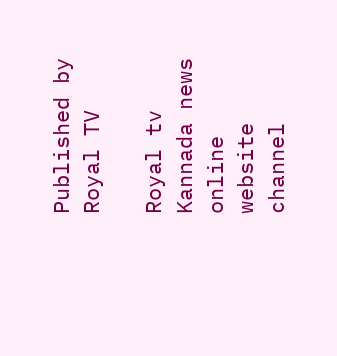Published by Royal TV

Royal tv Kannada news online website channel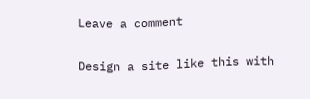Leave a comment

Design a site like this with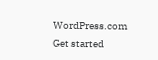WordPress.com
Get started